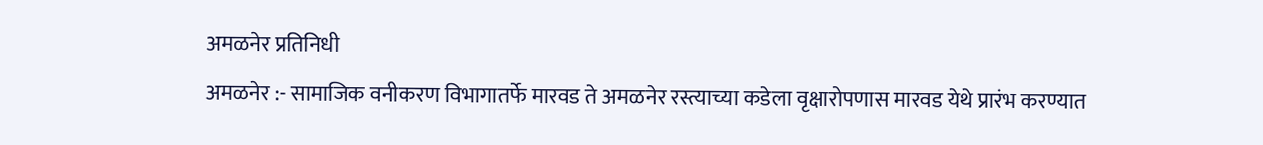अमळनेर प्रतिनिधी
अमळनेर :- सामाजिक वनीकरण विभागातर्फे मारवड ते अमळनेर रस्त्याच्या कडेला वृक्षारोपणास मारवड येथे प्रारंभ करण्यात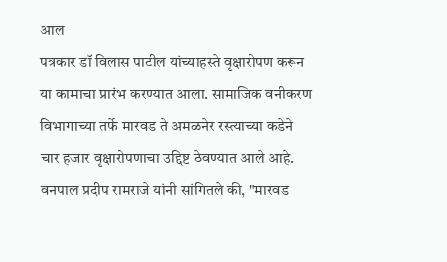आल
पत्रकार डॉ विलास पाटील यांच्याहस्ते वृक्षारोपण करून या कामाचा प्रारंभ करण्यात आला. सामाजिक वनीकरण विभागाच्या तर्फे मारवड ते अमळनेर रस्त्याच्या कडेने चार हजार वृक्षारोपणाचा उद्दिष्ट ठेवण्यात आले आहे. वनपाल प्रदीप रामराजे यांनी सांगितले की, "मारवड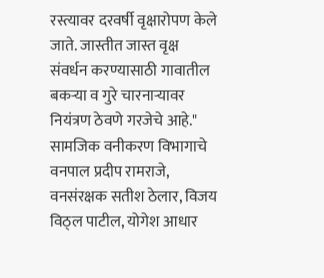रस्त्यावर दरवर्षी वृक्षारोपण केले जाते. जास्तीत जास्त वृक्ष संवर्धन करण्यासाठी गावातील बकऱ्या व गुरे चारनाऱ्यावर नियंत्रण ठेवणे गरजेचे आहे." सामजिक वनीकरण विभागाचे वनपाल प्रदीप रामराजे, वनसंरक्षक सतीश ठेलार, विजय विठ्ल पाटील, योगेश आधार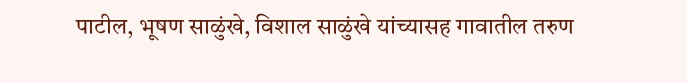पाटील, भूषण साळुंखे, विशाल साळुंखे यांच्यासह गावातील तरुण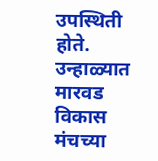उपस्थिती होते. उन्हाळ्यात मारवड विकास मंचच्या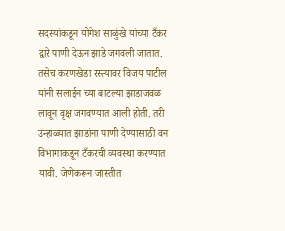सदस्यांकडून योगेश साळुंखे यांच्या टँकर द्वारे पाणी देऊन झाडे जगवली जातात. तसेच करणखेडा रस्त्यावर विजय पाटील यांनी सलाईन च्या बाटल्या झाडाजवळ लावून वृक्ष जगवण्यात आली होती. तरी उन्हाळ्यात झाडांना पाणी देण्यासाठी वन विभागाकडून टँकरची व्यवस्था करण्यात यावी. जेणेकरून जास्तीत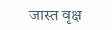जास्त वृक्ष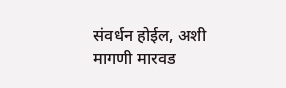संवर्धन होईल, अशी मागणी मारवड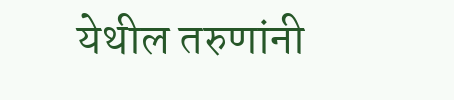येथील तरुणांनी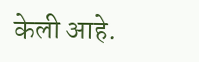केली आहे.